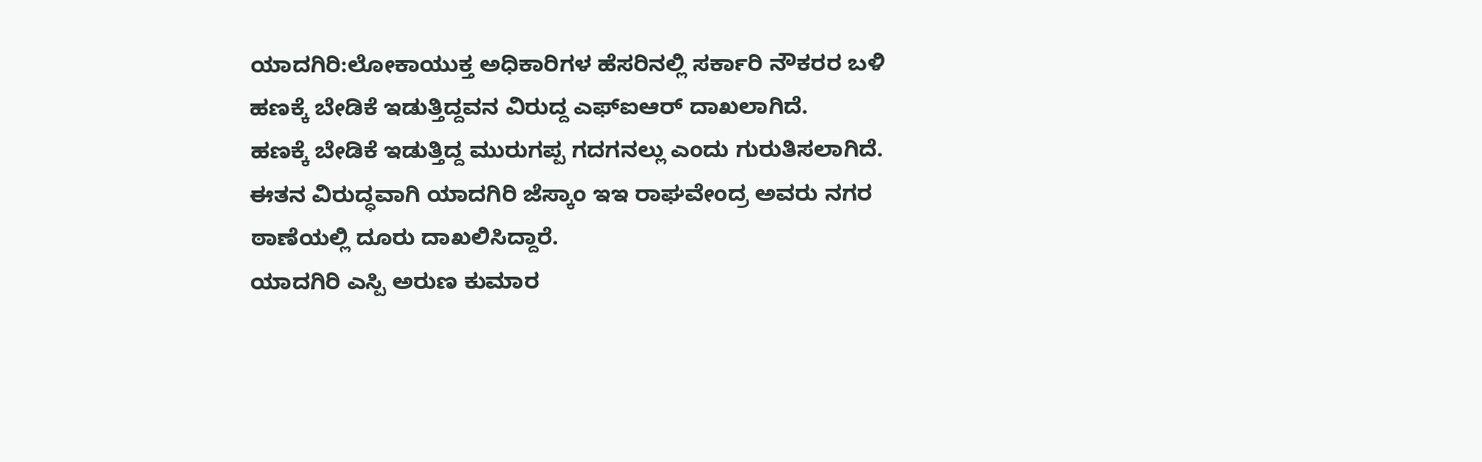ಯಾದಗಿರಿ:ಲೋಕಾಯುಕ್ತ ಅಧಿಕಾರಿಗಳ ಹೆಸರಿನಲ್ಲಿ ಸರ್ಕಾರಿ ನೌಕರರ ಬಳಿ ಹಣಕ್ಕೆ ಬೇಡಿಕೆ ಇಡುತ್ತಿದ್ದವನ ವಿರುದ್ದ ಎಫ್ಐಆರ್ ದಾಖಲಾಗಿದೆ.
ಹಣಕ್ಕೆ ಬೇಡಿಕೆ ಇಡುತ್ತಿದ್ದ ಮುರುಗಪ್ಪ ಗದಗನಲ್ಲು ಎಂದು ಗುರುತಿಸಲಾಗಿದೆ. ಈತನ ವಿರುದ್ಧವಾಗಿ ಯಾದಗಿರಿ ಜೆಸ್ಕಾಂ ಇಇ ರಾಘವೇಂದ್ರ ಅವರು ನಗರ ಠಾಣೆಯಲ್ಲಿ ದೂರು ದಾಖಲಿಸಿದ್ದಾರೆ.
ಯಾದಗಿರಿ ಎಸ್ಪಿ ಅರುಣ ಕುಮಾರ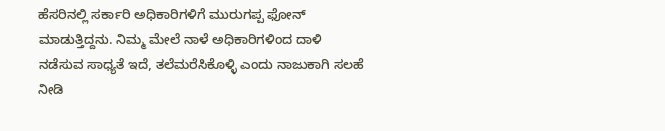ಹೆಸರಿನಲ್ಲಿ ಸರ್ಕಾರಿ ಅಧಿಕಾರಿಗಳಿಗೆ ಮುರುಗಪ್ಪ ಫೋನ್ ಮಾಡುತ್ತಿದ್ದನು. ನಿಮ್ಮ ಮೇಲೆ ನಾಳೆ ಅಧಿಕಾರಿಗಳಿಂದ ದಾಳಿ ನಡೆಸುವ ಸಾಧ್ಯತೆ ಇದೆ, ತಲೆಮರೆಸಿಕೊಳ್ಳಿ ಎಂದು ನಾಜುಕಾಗಿ ಸಲಹೆ ನೀಡಿ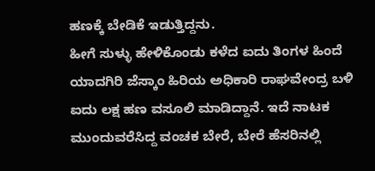ಹಣಕ್ಕೆ ಬೇಡಿಕೆ ಇಡುತ್ತಿದ್ದನು.
ಹೀಗೆ ಸುಳ್ಳು ಹೇಳಿಕೊಂಡು ಕಳೆದ ಐದು ತಿಂಗಳ ಹಿಂದೆ ಯಾದಗಿರಿ ಜೆಸ್ಕಾಂ ಹಿರಿಯ ಅಧಿಕಾರಿ ರಾಘವೇಂದ್ರ ಬಳಿ ಐದು ಲಕ್ಷ ಹಣ ವಸೂಲಿ ಮಾಡಿದ್ದಾನೆ. ಇದೆ ನಾಟಕ ಮುಂದುವರೆಸಿದ್ದ ವಂಚಕ ಬೇರೆ, ಬೇರೆ ಹೆಸರಿನಲ್ಲಿ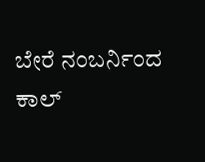ಬೇರೆ ನಂಬರ್ನಿಂದ ಕಾಲ್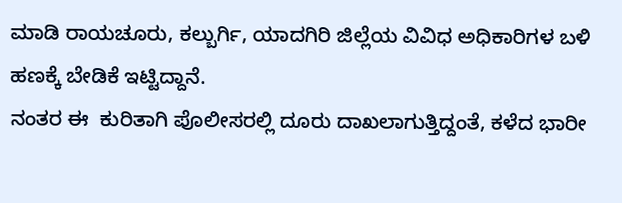ಮಾಡಿ ರಾಯಚೂರು, ಕಲ್ಬುರ್ಗಿ, ಯಾದಗಿರಿ ಜಿಲ್ಲೆಯ ವಿವಿಧ ಅಧಿಕಾರಿಗಳ ಬಳಿ ಹಣಕ್ಕೆ ಬೇಡಿಕೆ ಇಟ್ಟಿದ್ದಾನೆ.
ನಂತರ ಈ  ಕುರಿತಾಗಿ ಪೊಲೀಸರಲ್ಲಿ ದೂರು ದಾಖಲಾಗುತ್ತಿದ್ದಂತೆ, ಕಳೆದ ಭಾರೀ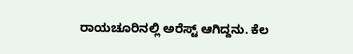ರಾಯಚೂರಿನಲ್ಲಿ ಅರೆಸ್ಟ್ ಆಗಿದ್ದನು. ಕೆಲ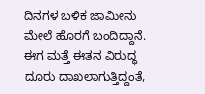ದಿನಗಳ ಬಳಿಕ ಜಾಮೀನು ಮೇಲೆ ಹೊರಗೆ ಬಂದಿದ್ದಾನೆ. ಈಗ ಮತ್ತೆ ಈತನ ವಿರುದ್ಧ ದೂರು ದಾಖಲಾಗುತ್ತಿದ್ದಂತೆ,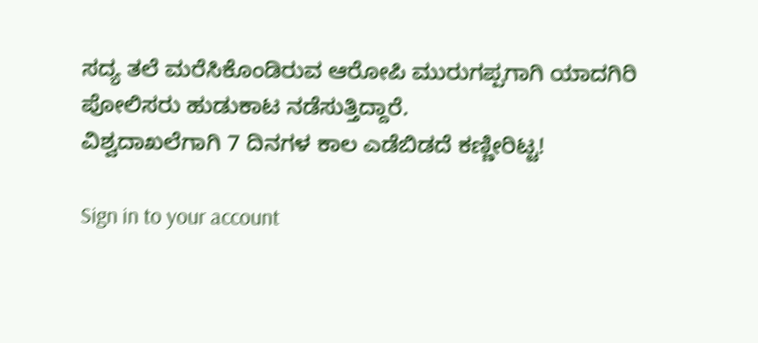ಸದ್ಯ ತಲೆ ಮರೆಸಿಕೊಂಡಿರುವ ಆರೋಪಿ ಮುರುಗಪ್ಪಗಾಗಿ ಯಾದಗಿರಿ ಪೋಲಿಸರು ಹುಡುಕಾಟ ನಡೆಸುತ್ತಿದ್ದಾರೆ.
ವಿಶ್ವದಾಖಲೆಗಾಗಿ 7 ದಿನಗಳ ಕಾಲ ಎಡೆಬಿಡದೆ ಕಣ್ಣೀರಿಟ್ಟ!

Sign in to your account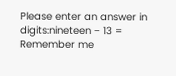Please enter an answer in digits:nineteen − 13 =
Remember me